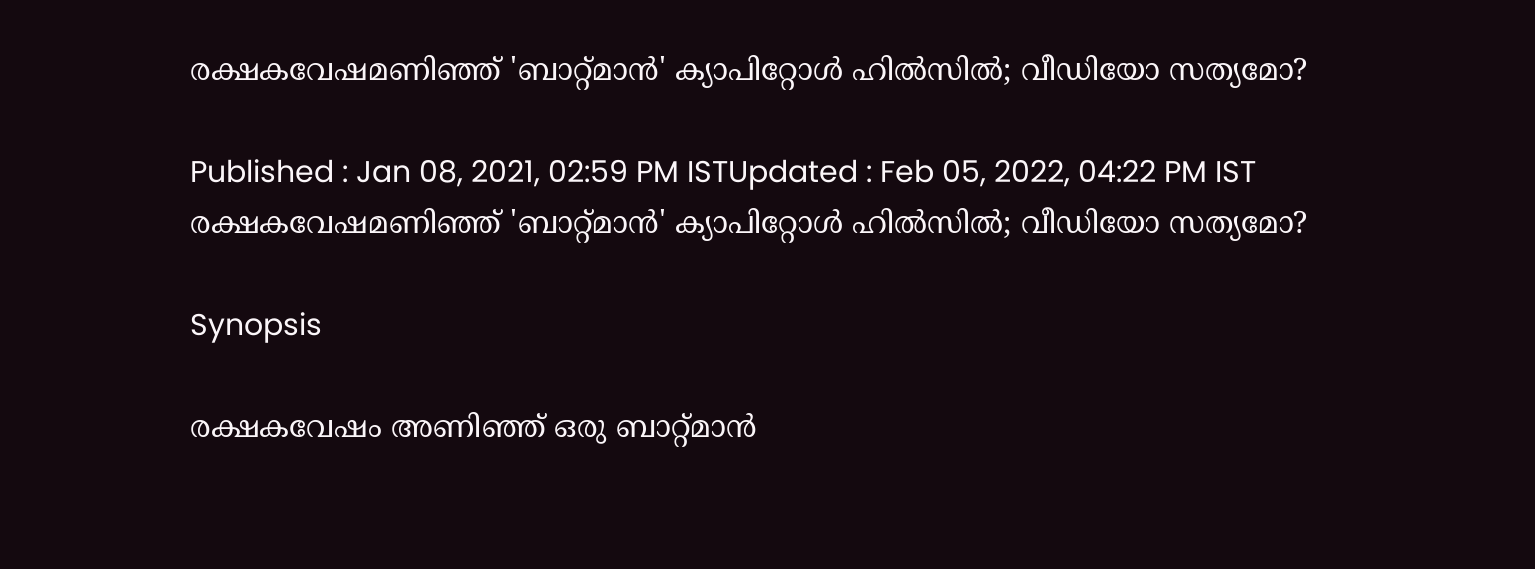രക്ഷകവേഷമണിഞ്ഞ് 'ബാറ്റ്‌മാന്‍' ക്യാപിറ്റോള്‍ ഹില്‍സില്‍; വീഡിയോ സത്യമോ?

Published : Jan 08, 2021, 02:59 PM ISTUpdated : Feb 05, 2022, 04:22 PM IST
രക്ഷകവേഷമണിഞ്ഞ് 'ബാറ്റ്‌മാന്‍' ക്യാപിറ്റോള്‍ ഹില്‍സില്‍; വീഡിയോ സത്യമോ?

Synopsis

രക്ഷകവേഷം അണിഞ്ഞ് ഒരു ബാറ്റ്‌മാന്‍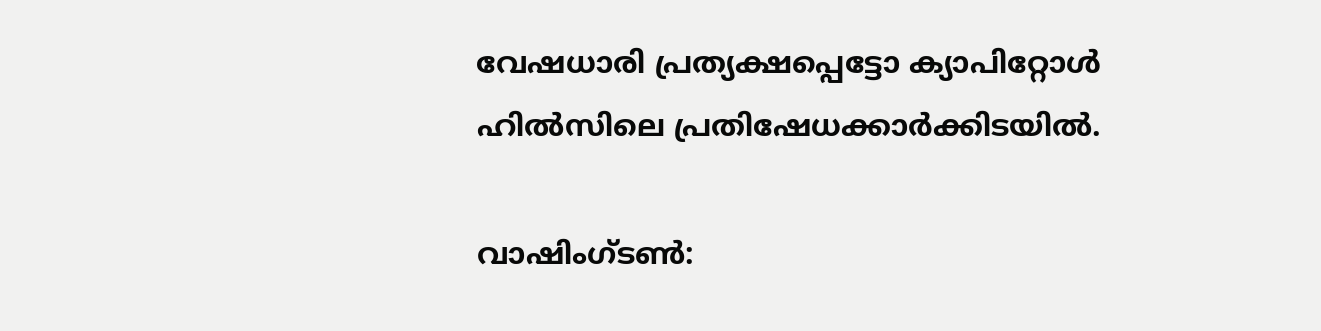വേഷധാരി പ്രത്യക്ഷപ്പെട്ടോ ക്യാപിറ്റോള്‍ ഹില്‍സിലെ പ്രതിഷേധക്കാര്‍ക്കിടയില്‍.

വാഷിംഗ്‌ടണ്‍: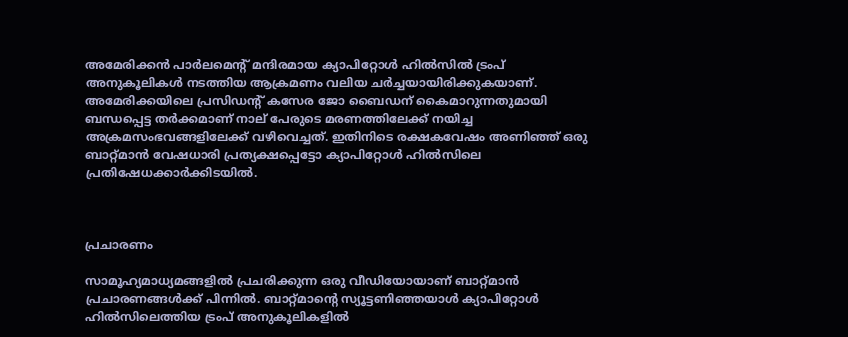അമേരിക്കന്‍ പാര്‍ലമെന്‍റ് മന്ദിരമായ ക്യാപിറ്റോള്‍ ഹില്‍സില്‍ ട്രംപ് അനുകൂലികള്‍ നടത്തിയ ആക്രമണം വലിയ ചര്‍ച്ചയായിരിക്കുകയാണ്. അമേരിക്കയിലെ പ്രസിഡന്‍റ് കസേര ജോ ബൈഡന് കൈമാറുന്നതുമായി ബന്ധപ്പെട്ട തര്‍ക്കമാണ് നാല് പേരുടെ മരണത്തിലേക്ക് നയിച്ച അക്രമസംഭവങ്ങളിലേക്ക് വഴിവെച്ചത്. ഇതിനിടെ രക്ഷകവേഷം അണിഞ്ഞ് ഒരു ബാറ്റ്‌മാന്‍ വേഷധാരി പ്രത്യക്ഷപ്പെട്ടോ ക്യാപിറ്റോള്‍ ഹില്‍സിലെ പ്രതിഷേധക്കാര്‍ക്കിടയില്‍.



പ്രചാരണം

സാമൂഹ്യമാധ്യമങ്ങളില്‍ പ്രചരിക്കുന്ന ഒരു വീഡിയോയാണ് ബാറ്റ്‌മാന്‍ പ്രചാരണങ്ങള്‍ക്ക് പിന്നില്‍. ബാറ്റ്‌മാന്‍റെ സ്യൂട്ടണിഞ്ഞയാള്‍ ക്യാപിറ്റോള്‍ ഹില്‍സിലെത്തിയ ട്രംപ് അനുകൂലികളില്‍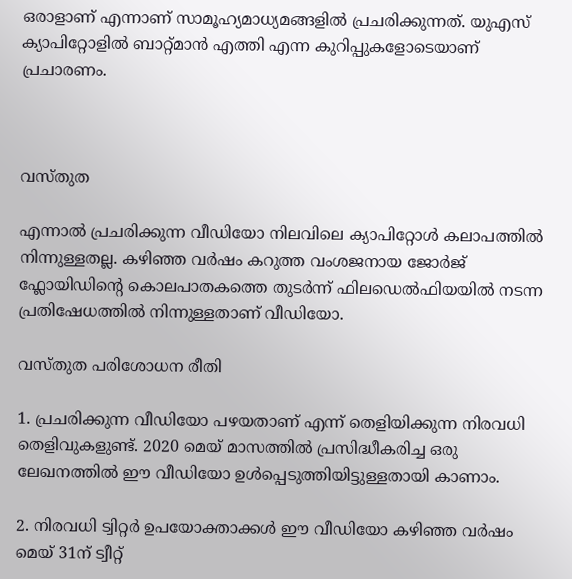ഒരാളാണ് എന്നാണ് സാമൂഹ്യമാധ്യമങ്ങളില്‍ പ്രചരിക്കുന്നത്. യുഎസ് ക്യാപിറ്റോളില്‍ ബാറ്റ്‌മാന്‍ എത്തി എന്ന കുറിപ്പുകളോടെയാണ് പ്രചാരണം.



വസ്‌തുത

എന്നാല്‍ പ്രചരിക്കുന്ന വീഡിയോ നിലവിലെ ക്യാപിറ്റോള്‍ കലാപത്തില്‍ നിന്നുള്ളതല്ല. കഴിഞ്ഞ വര്‍ഷം കറുത്ത വംശജനായ ജോര്‍ജ് ഫ്ലോയിഡിന്‍റെ കൊലപാതകത്തെ തുടര്‍ന്ന് ഫിലഡെൽഫിയയില്‍ നടന്ന പ്രതിഷേധത്തില്‍ നിന്നുള്ളതാണ് വീഡിയോ.

വസ്‌തുത പരിശോധന രീതി

1. പ്രചരിക്കുന്ന വീഡിയോ പഴയതാണ് എന്ന് തെളിയിക്കുന്ന നിരവധി തെളിവുകളുണ്ട്. 2020 മെയ് മാസത്തില്‍ പ്രസിദ്ധീകരിച്ച ഒരു ലേഖനത്തില്‍ ഈ വീഡിയോ ഉള്‍പ്പെടുത്തിയിട്ടുള്ളതായി കാണാം.

2. നിരവധി ട്വിറ്റര്‍ ഉപയോക്താക്കള്‍ ഈ വീഡിയോ കഴിഞ്ഞ വര്‍ഷം മെയ് 31ന് ട്വീറ്റ്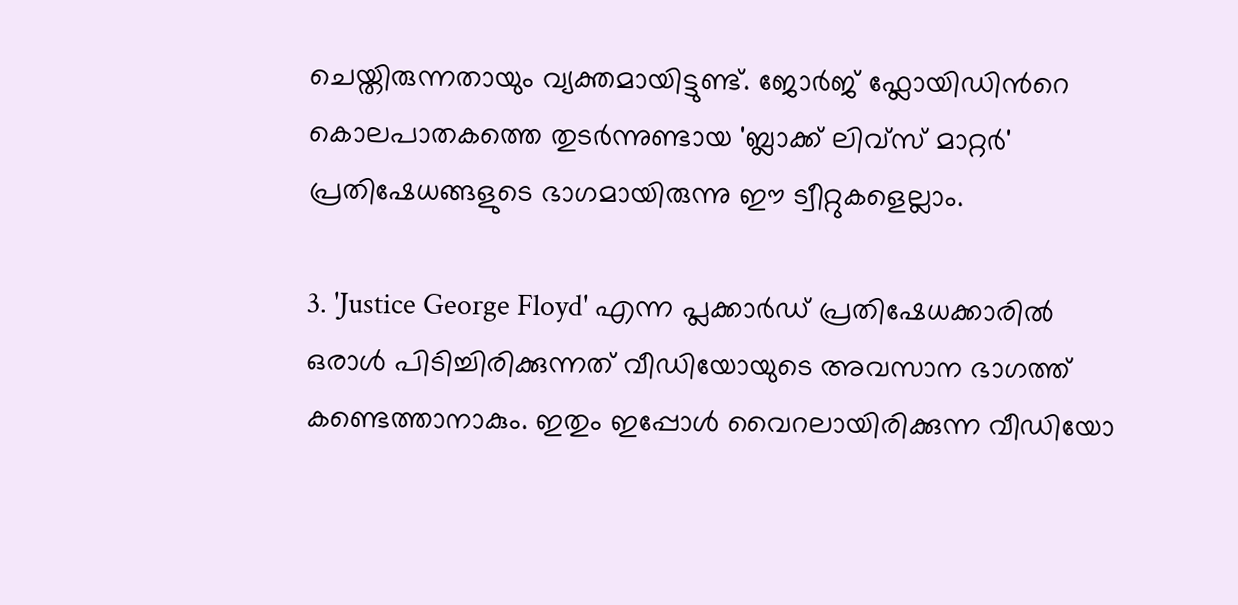ചെയ്തിരുന്നതായും വ്യക്തമായിട്ടുണ്ട്. ജോര്‍ജ് ഫ്ലോയിഡിന്‍റെ കൊലപാതകത്തെ തുടര്‍ന്നുണ്ടായ 'ബ്ലാക്ക് ലിവ്സ് മാറ്റര്‍' പ്രതിഷേധങ്ങളുടെ ഭാഗമായിരുന്നു ഈ ട്വീറ്റുകളെല്ലാം.

3. 'Justice George Floyd' എന്ന പ്ലക്കാര്‍ഡ് പ്രതിഷേധക്കാരില്‍ ഒരാള്‍ പിടിച്ചിരിക്കുന്നത് വീഡിയോയുടെ അവസാന ഭാഗത്ത് കണ്ടെത്താനാകും. ഇതും ഇപ്പോള്‍ വൈറലായിരിക്കുന്ന വീഡിയോ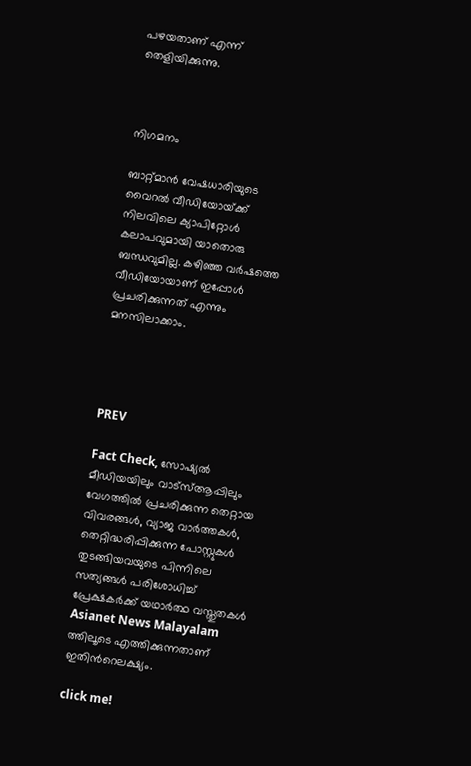പഴയതാണ് എന്ന് തെളിയിക്കുന്നു.



നിഗമനം

ബാറ്റ്‌മാന്‍ വേഷധാരിയുടെ വൈറല്‍ വീഡിയോയ്‌ക്ക് നിലവിലെ ക്യാപിറ്റോള്‍ കലാപവുമായി യാതൊരു ബന്ധവുമില്ല. കഴിഞ്ഞ വര്‍ഷത്തെ വീഡിയോയാണ് ഇപ്പോള്‍ പ്രചരിക്കുന്നത് എന്നും മനസിലാക്കാം.




PREV

Fact Check, സോഷ്യൽ മീഡിയയിലും വാട്സ്ആപ്പിലും വേഗത്തിൽ പ്രചരിക്കുന്ന തെറ്റായ വിവരങ്ങൾ, വ്യാജ വാർത്തകൾ, തെറ്റിദ്ധരിപ്പിക്കുന്ന പോസ്റ്റുകൾ തുടങ്ങിയവയുടെ പിന്നിലെ സത്യങ്ങൾ പരിശോധിച്ച് പ്രേക്ഷകർക്ക് യഥാർത്ഥ വസ്തുതകൾ Asianet News Malayalam ത്തിലൂടെ എത്തിക്കുന്നതാണ് ഇതിന്‍റെലക്ഷ്യം.

click me!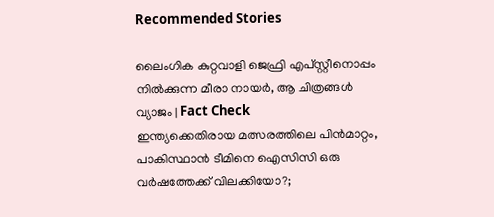Recommended Stories

ലൈംഗിക കുറ്റവാളി ജെഫ്രി എപ്‌സ്റ്റീനൊപ്പം നില്‍ക്കുന്ന മീരാ നായർ, ആ ചിത്രങ്ങള്‍ വ്യാജം | Fact Check
ഇന്ത്യക്കെതിരായ മത്സരത്തിലെ പിന്‍മാറ്റം, പാകിസ്ഥാൻ ടീമിനെ ഐസിസി ഒരു വര്‍ഷത്തേക്ക് വിലക്കിയോ?;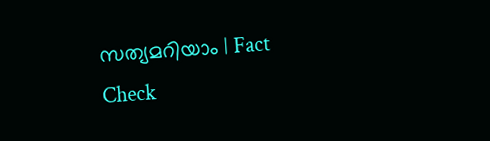സത്യമറിയാം ‌‌| Fact Check